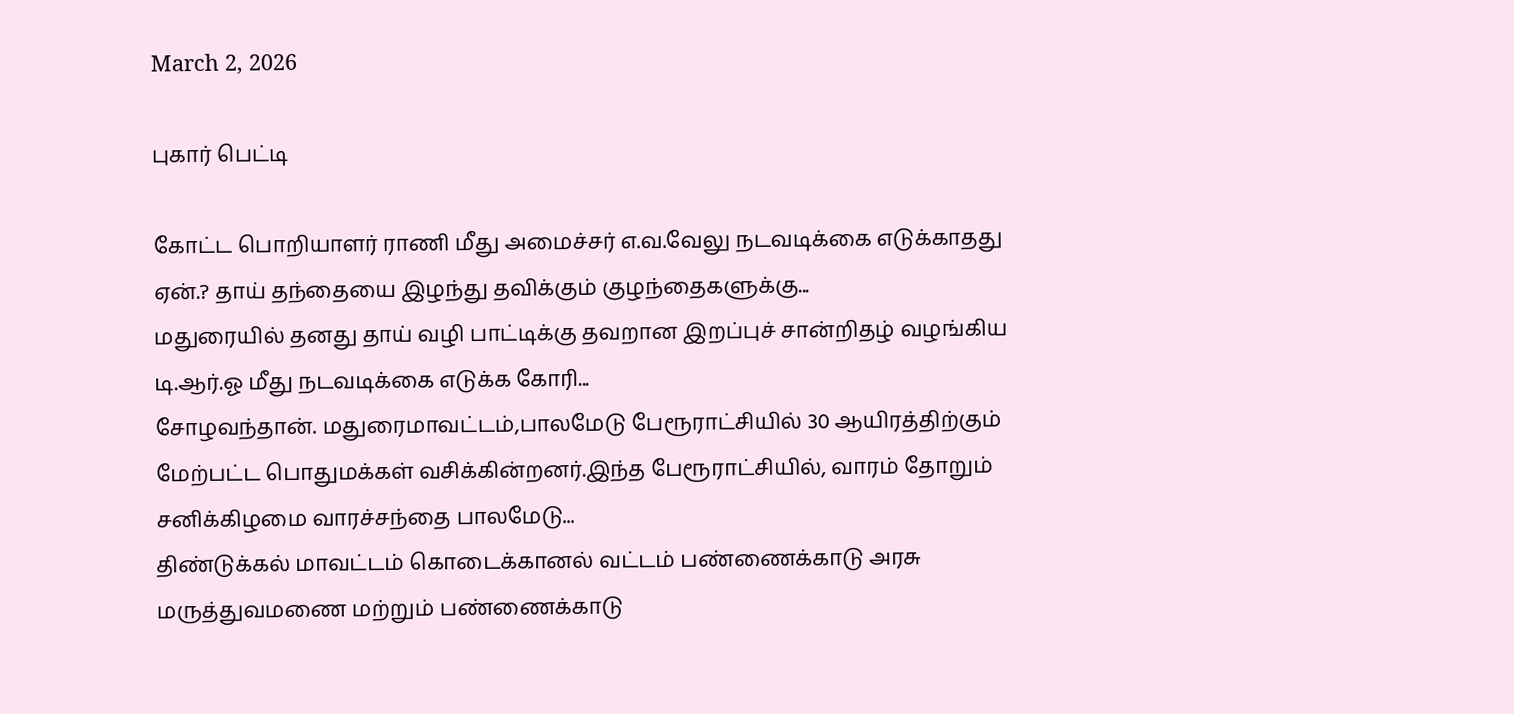March 2, 2026

புகார் பெட்டி

கோட்ட பொறியாளர் ராணி மீது அமைச்சர் எ.வ.வேலு நடவடிக்கை எடுக்காதது ஏன்.? தாய் தந்தையை இழந்து தவிக்கும் குழந்தைகளுக்கு...
மதுரையில் தனது தாய் வழி பாட்டிக்கு தவறான இறப்புச் சான்றிதழ் வழங்கிய டி.ஆர்.ஓ மீது நடவடிக்கை எடுக்க கோரி...
சோழவந்தான். மதுரைமாவட்டம்,பாலமேடு பேரூராட்சியில் 30 ஆயிரத்திற்கும் மேற்பட்ட பொதுமக்கள் வசிக்கின்றனர்.இந்த பேரூராட்சியில், வாரம் தோறும் சனிக்கிழமை வாரச்சந்தை பாலமேடு...
திண்டுக்கல் மாவட்டம் கொடைக்கானல் வட்டம் பண்ணைக்காடு அரசு மருத்துவமணை மற்றும் பண்ணைக்காடு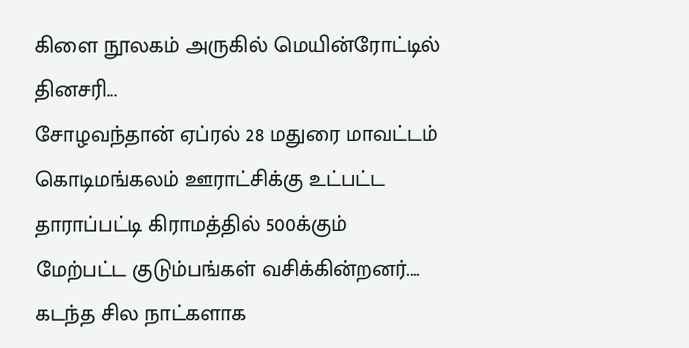கிளை நூலகம் அருகில் மெயின்ரோட்டில் தினசரி...
சோழவந்தான் ஏப்ரல் 28 மதுரை மாவட்டம் கொடிமங்கலம் ஊராட்சிக்கு உட்பட்ட தாராப்பட்டி கிராமத்தில் 500க்கும் மேற்பட்ட குடும்பங்கள் வசிக்கின்றனர்....
கடந்த சில நாட்களாக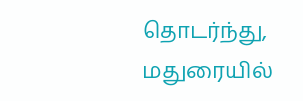தொடர்ந்து, மதுரையில்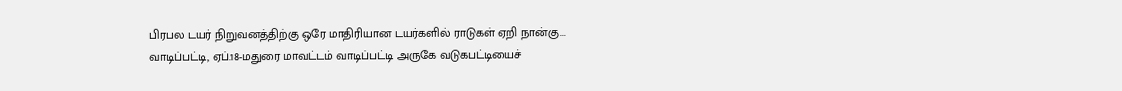பிரபல டயர் நிறுவனத்திற்கு ஒரே மாதிரியான டயர்களில் ராடுகள் ஏறி நான்கு...
வாடிப்பட்டி, ஏப்.18-மதுரை மாவட்டம் வாடிப்பட்டி அருகே வடுகபட்டியைச்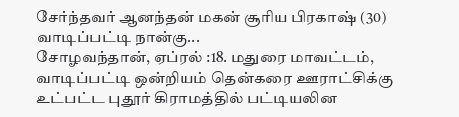சேர்ந்தவர் ஆனந்தன் மகன் சூரிய பிரகாஷ் (30) வாடிப்பட்டி நான்கு...
சோழவந்தான், ஏப்ரல் :18. மதுரை மாவட்டம், வாடிப்பட்டி ஒன்றியம் தென்கரை ஊராட்சிக்கு உட்பட்ட புதூர் கிராமத்தில் பட்டியலின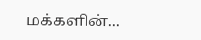மக்களின்...